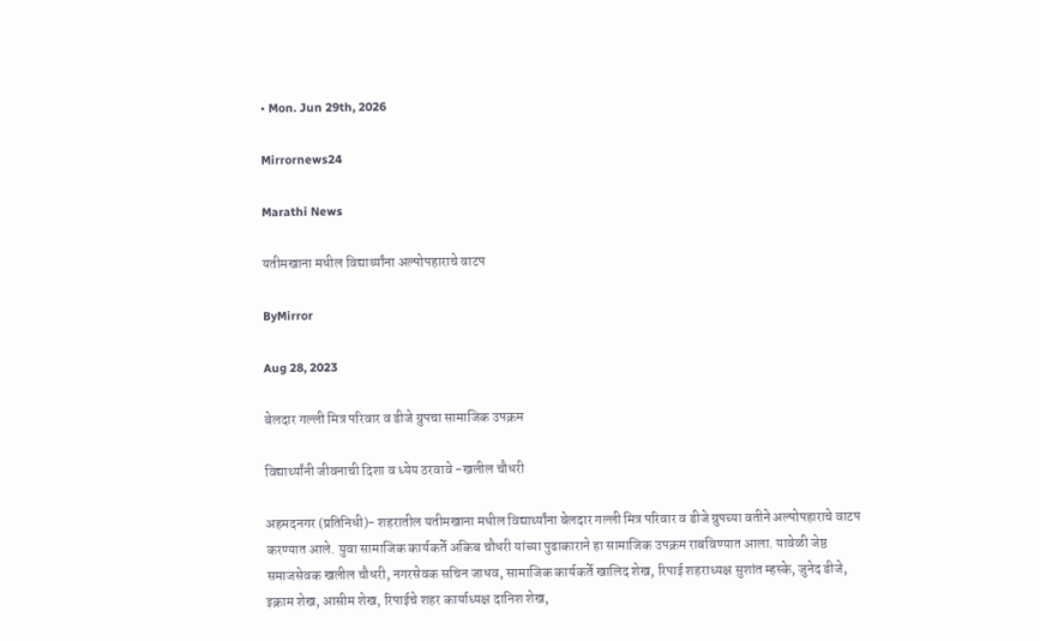• Mon. Jun 29th, 2026

Mirrornews24

Marathi News

यतीमखाना मधील विद्यार्थ्यांना अल्पोपहाराचे वाटप

ByMirror

Aug 28, 2023

बेलदार गल्ली मित्र परिवार व डीजे ग्रुपचा सामाजिक उपक्रम

विद्यार्थ्यांनी जीवनाची दिशा व ध्येय ठरवावे -खलील चौधरी

अहमदनगर (प्रतिनिधी)- शहरातील यतीमखाना मधील विद्यार्थ्यांना बेलदार गल्ली मित्र परिवार व डीजे ग्रुपच्या वतीने अल्पोपहाराचे वाटप करण्यात आले. युवा सामाजिक कार्यकर्ते अकिब चौधरी यांच्या पुढाकाराने हा सामाजिक उपक्रम राबविण्यात आला. यावेळी जेष्ठ समाजसेवक खलील चौधरी, नगरसेवक सचिन जाधव, सामाजिक कार्यकर्ते खालिद शेख, रिपाई शहराध्यक्ष सुशांत म्हस्के, जुनेद डीजे, इक्राम शेख, आसीम शेख, रिपाईचे शहर कार्याध्यक्ष दानिश शेख,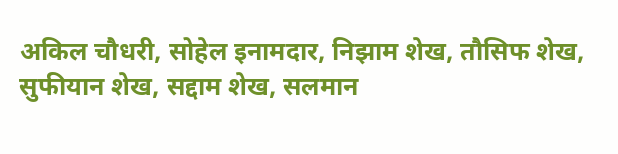अकिल चौधरी, सोहेल इनामदार, निझाम शेख, तौसिफ शेख, सुफीयान शेख, सद्दाम शेख, सलमान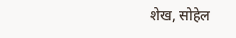शेख, सोहेल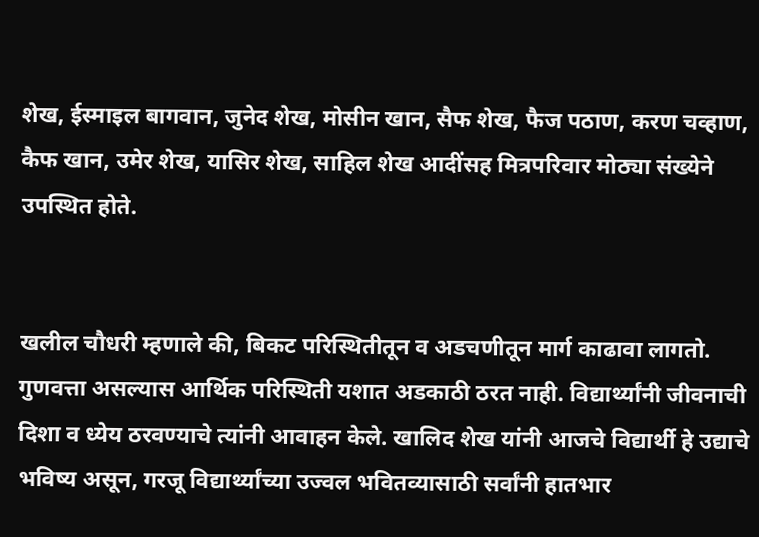शेख, ईस्माइल बागवान, जुनेद शेख, मोसीन खान, सैफ शेख, फैज पठाण, करण चव्हाण, कैफ खान, उमेर शेख, यासिर शेख, साहिल शेख आदींसह मित्रपरिवार मोठ्या संख्येने उपस्थित होते.


खलील चौधरी म्हणाले की, बिकट परिस्थितीतून व अडचणीतून मार्ग काढावा लागतो. गुणवत्ता असल्यास आर्थिक परिस्थिती यशात अडकाठी ठरत नाही. विद्यार्थ्यांनी जीवनाची दिशा व ध्येय ठरवण्याचे त्यांनी आवाहन केले. खालिद शेख यांनी आजचे विद्यार्थी हे उद्याचे भविष्य असून, गरजू विद्यार्थ्यांच्या उज्वल भवितव्यासाठी सर्वांनी हातभार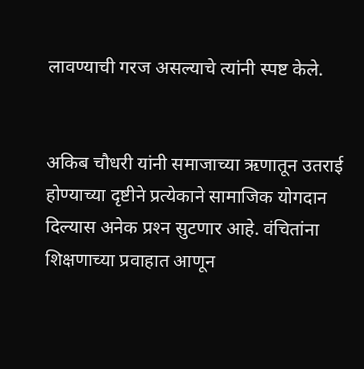लावण्याची गरज असल्याचे त्यांनी स्पष्ट केले.


अकिब चौधरी यांनी समाजाच्या ऋणातून उतराई होण्याच्या दृष्टीने प्रत्येकाने सामाजिक योगदान दिल्यास अनेक प्रश्‍न सुटणार आहे. वंचितांना शिक्षणाच्या प्रवाहात आणून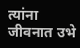त्यांना जीवनात उभे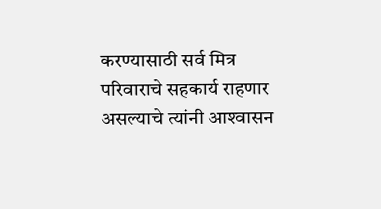करण्यासाठी सर्व मित्र परिवाराचे सहकार्य राहणार असल्याचे त्यांनी आश्‍वासन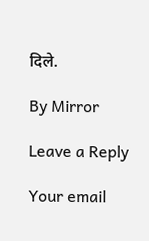दिले.

By Mirror

Leave a Reply

Your email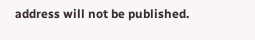address will not be published.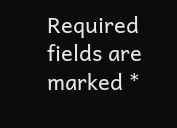Required fields are marked *